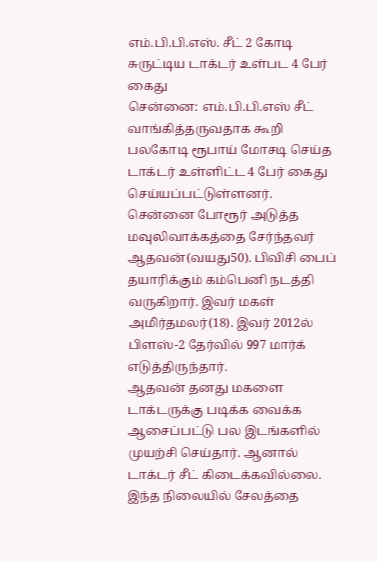எம்.பி.பி.எஸ். சீட் 2 கோடி சுருட்டிய டாக்டர் உள்பட 4 பேர் கைது
சென்னை: எம்.பி.பி.எஸ் சீட் வாங்கித்தருவதாக கூறி பலகோடி ரூபாய் மோசடி செய்த டாக்டர் உள்ளிட்ட 4 பேர் கைது செய்யப்பட்டுள்ளனர்.
சென்னை போரூர் அடுத்த மவுலிவாக்கத்தை சேர்ந்தவர் ஆதவன்(வயது50). பிவிசி பைப் தயாரிக்கும் கம்பெனி நடத்தி வருகிறார். இவர் மகள் அமிர்தமலர்(18). இவர் 2012ல் பிளஸ்-2 தேர்வில் 997 மார்க் எடுத்திருந்தார்.
ஆதவன் தனது மகளை டாக்டருக்கு படிக்க வைக்க ஆசைப்பட்டு பல இடங்களில் முயற்சி செய்தார். ஆனால் டாக்டர் சீட் கிடைக்கவில்லை. இந்த நிலையில் சேலத்தை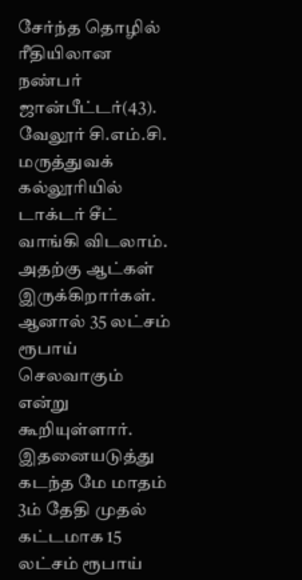சேர்ந்த தொழில் ரீதியிலான நண்பர் ஜான்பீட்டர்(43). வேலூர் சி.எம்.சி. மருத்துவக் கல்லூரியில் டாக்டர் சீட் வாங்கி விடலாம். அதற்கு ஆட்கள் இருக்கிறார்கள். ஆனால் 35 லட்சம் ரூபாய் செலவாகும் என்று கூறியுள்ளார்.
இதனையடுத்து கடந்த மே மாதம் 3ம் தேதி முதல் கட்டமாக 15 லட்சம் ரூபாய்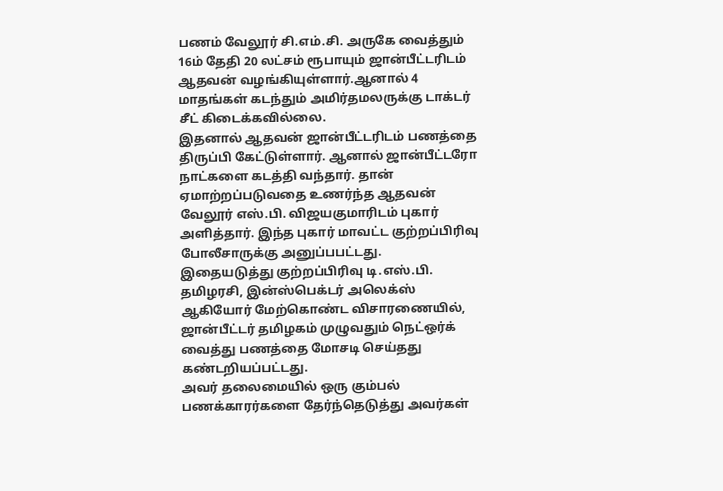பணம் வேலூர் சி.எம்.சி. அருகே வைத்தும் 16ம் தேதி 20 லட்சம் ரூபாயும் ஜான்பீட்டரிடம் ஆதவன் வழங்கியுள்ளார்.ஆனால் 4 மாதங்கள் கடந்தும் அமிர்தமலருக்கு டாக்டர் சீட் கிடைக்கவில்லை.
இதனால் ஆதவன் ஜான்பீட்டரிடம் பணத்தை திருப்பி கேட்டுள்ளார். ஆனால் ஜான்பீட்டரோ நாட்களை கடத்தி வந்தார். தான் ஏமாற்றப்படுவதை உணர்ந்த ஆதவன் வேலூர் எஸ்.பி. விஜயகுமாரிடம் புகார் அளித்தார். இந்த புகார் மாவட்ட குற்றப்பிரிவு போலீசாருக்கு அனுப்பபட்டது.
இதையடுத்து குற்றப்பிரிவு டி.எஸ்.பி. தமிழரசி, இன்ஸ்பெக்டர் அலெக்ஸ் ஆகியோர் மேற்கொண்ட விசாரணையில், ஜான்பீட்டர் தமிழகம் முழுவதும் நெட்ஒர்க் வைத்து பணத்தை மோசடி செய்தது கண்டறியப்பட்டது.
அவர் தலைமையில் ஒரு கும்பல் பணக்காரர்களை தேர்ந்தெடுத்து அவர்கள்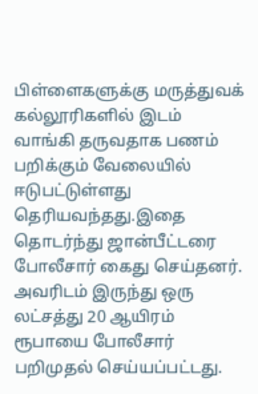பிள்ளைகளுக்கு மருத்துவக் கல்லூரிகளில் இடம் வாங்கி தருவதாக பணம் பறிக்கும் வேலையில் ஈடுபட்டுள்ளது தெரியவந்தது.இதை தொடர்ந்து ஜான்பீட்டரை போலீசார் கைது செய்தனர். அவரிடம் இருந்து ஒரு லட்சத்து 20 ஆயிரம் ரூபாயை போலீசார் பறிமுதல் செய்யப்பட்டது.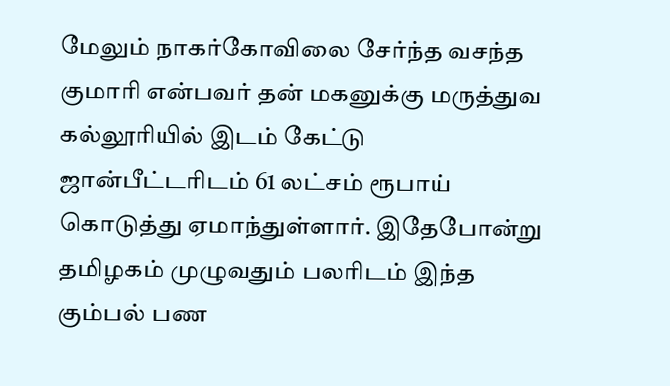மேலும் நாகர்கோவிலை சேர்ந்த வசந்த குமாரி என்பவர் தன் மகனுக்கு மருத்துவ கல்லூரியில் இடம் கேட்டு ஜான்பீட்டரிடம் 61 லட்சம் ரூபாய் கொடுத்து ஏமாந்துள்ளார். இதேபோன்று தமிழகம் முழுவதும் பலரிடம் இந்த கும்பல் பண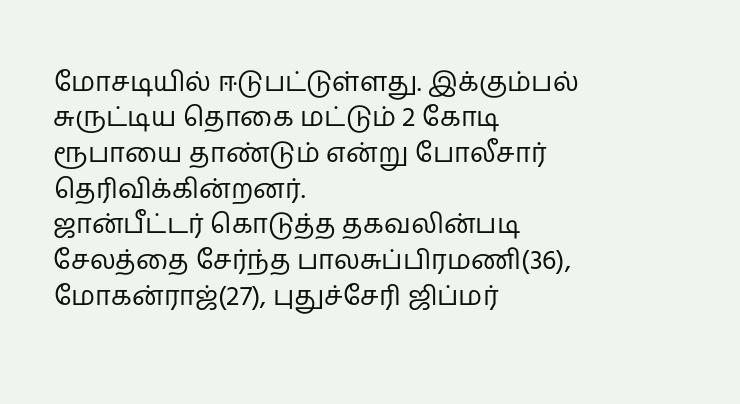மோசடியில் ஈடுபட்டுள்ளது. இக்கும்பல் சுருட்டிய தொகை மட்டும் 2 கோடி ரூபாயை தாண்டும் என்று போலீசார் தெரிவிக்கின்றனர்.
ஜான்பீட்டர் கொடுத்த தகவலின்படி சேலத்தை சேர்ந்த பாலசுப்பிரமணி(36), மோகன்ராஜ்(27), புதுச்சேரி ஜிப்மர்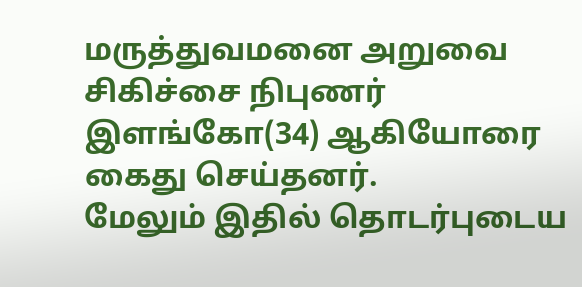மருத்துவமனை அறுவை சிகிச்சை நிபுணர் இளங்கோ(34) ஆகியோரை கைது செய்தனர்.
மேலும் இதில் தொடர்புடைய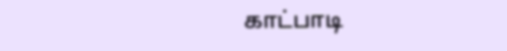காட்பாடி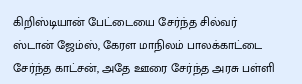கிறிஸ்டியான் பேட்டையை சேர்ந்த சில்வர் ஸ்டான் ஜேம்ஸ், கேரள மாநிலம் பாலக்காட்டை சேர்ந்த காட்சன், அதே ஊரை சேர்ந்த அரசு பள்ளி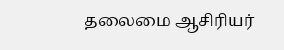தலைமை ஆசிரியர்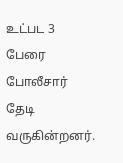உட்பட 3 பேரை போலீசார் தேடி வருகின்றனர்.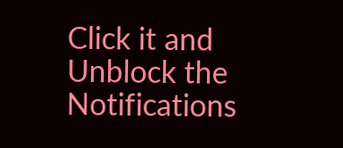Click it and Unblock the Notifications